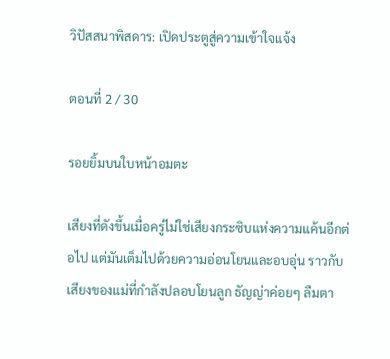วิปัสสนาพิสดาร: เปิดประตูสู่ความเข้าใจแจ้ง

ตอนที่ 2 / 30

รอยยิ้มบนใบหน้าอมตะ

เสียงที่ดังขึ้นเมื่อครู่ไม่ใช่เสียงกระซิบแห่งความแค้นอีกต่อไป แต่มันเต็มไปด้วยความอ่อนโยนและอบอุ่น ราวกับเสียงของแม่ที่กำลังปลอบโยนลูก ธัญญ่าค่อยๆ ลืมตา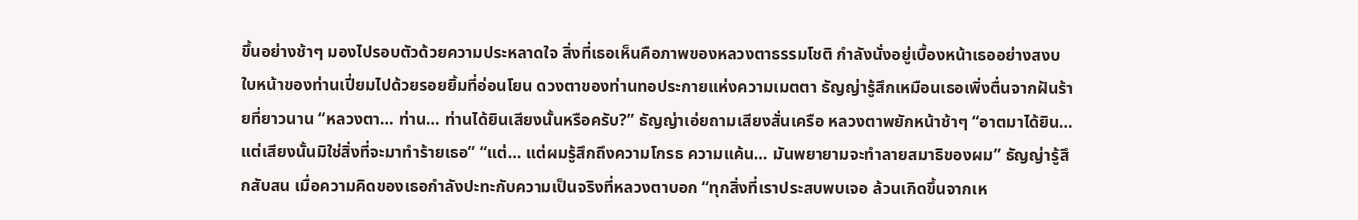ขึ้นอย่างช้าๆ มองไปรอบตัวด้วยความประหลาดใจ สิ่งที่เธอเห็นคือภาพของหลวงตาธรรมโชติ กำลังนั่งอยู่เบื้องหน้าเธออย่างสงบ ใบหน้าของท่านเปี่ยมไปด้วยรอยยิ้มที่อ่อนโยน ดวงตาของท่านทอประกายแห่งความเมตตา ธัญญ่ารู้สึกเหมือนเธอเพิ่งตื่นจากฝันร้ายที่ยาวนาน “หลวงตา… ท่าน… ท่านได้ยินเสียงนั้นหรือครับ?” ธัญญ่าเอ่ยถามเสียงสั่นเครือ หลวงตาพยักหน้าช้าๆ “อาตมาได้ยิน… แต่เสียงนั้นมิใช่สิ่งที่จะมาทำร้ายเธอ” “แต่… แต่ผมรู้สึกถึงความโกรธ ความแค้น… มันพยายามจะทำลายสมาธิของผม” ธัญญ่ารู้สึกสับสน เมื่อความคิดของเธอกำลังปะทะกับความเป็นจริงที่หลวงตาบอก “ทุกสิ่งที่เราประสบพบเจอ ล้วนเกิดขึ้นจากเห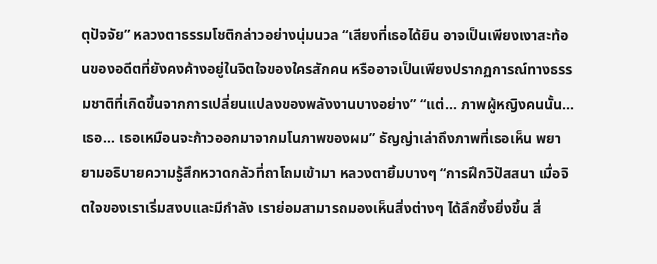ตุปัจจัย” หลวงตาธรรมโชติกล่าวอย่างนุ่มนวล “เสียงที่เธอได้ยิน อาจเป็นเพียงเงาสะท้อนของอดีตที่ยังคงค้างอยู่ในจิตใจของใครสักคน หรืออาจเป็นเพียงปรากฏการณ์ทางธรรมชาติที่เกิดขึ้นจากการเปลี่ยนแปลงของพลังงานบางอย่าง” “แต่… ภาพผู้หญิงคนนั้น… เธอ… เธอเหมือนจะก้าวออกมาจากมโนภาพของผม” ธัญญ่าเล่าถึงภาพที่เธอเห็น พยายามอธิบายความรู้สึกหวาดกลัวที่ถาโถมเข้ามา หลวงตายิ้มบางๆ “การฝึกวิปัสสนา เมื่อจิตใจของเราเริ่มสงบและมีกำลัง เราย่อมสามารถมองเห็นสิ่งต่างๆ ได้ลึกซึ้งยิ่งขึ้น สิ่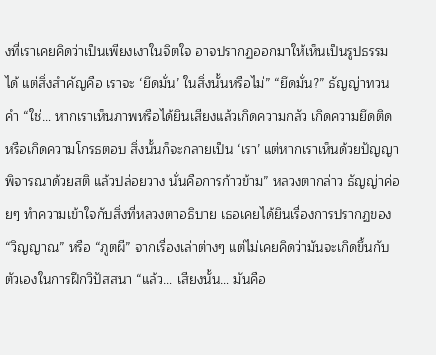งที่เราเคยคิดว่าเป็นเพียงเงาในจิตใจ อาจปรากฏออกมาให้เห็นเป็นรูปธรรมได้ แต่สิ่งสำคัญคือ เราจะ ‘ยึดมั่น’ ในสิ่งนั้นหรือไม่” “ยึดมั่น?” ธัญญ่าทวนคำ “ใช่… หากเราเห็นภาพหรือได้ยินเสียงแล้วเกิดความกลัว เกิดความยึดติด หรือเกิดความโกรธตอบ สิ่งนั้นก็จะกลายเป็น ‘เรา’ แต่หากเราเห็นด้วยปัญญา พิจารณาด้วยสติ แล้วปล่อยวาง นั่นคือการก้าวข้าม” หลวงตากล่าว ธัญญ่าค่อยๆ ทำความเข้าใจกับสิ่งที่หลวงตาอธิบาย เธอเคยได้ยินเรื่องการปรากฏของ “วิญญาณ” หรือ “ภูตผี” จากเรื่องเล่าต่างๆ แต่ไม่เคยคิดว่ามันจะเกิดขึ้นกับตัวเองในการฝึกวิปัสสนา “แล้ว… เสียงนั้น… มันคือ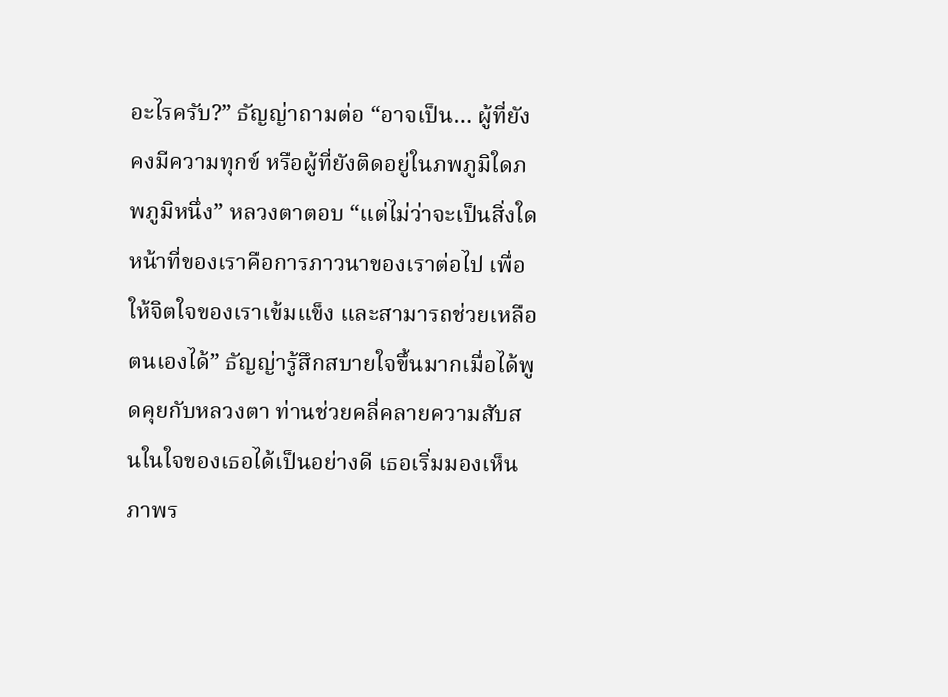อะไรครับ?” ธัญญ่าถามต่อ “อาจเป็น… ผู้ที่ยังคงมีความทุกข์ หรือผู้ที่ยังติดอยู่ในภพภูมิใดภพภูมิหนึ่ง” หลวงตาตอบ “แต่ไม่ว่าจะเป็นสิ่งใด หน้าที่ของเราคือการภาวนาของเราต่อไป เพื่อให้จิตใจของเราเข้มแข็ง และสามารถช่วยเหลือตนเองได้” ธัญญ่ารู้สึกสบายใจขึ้นมากเมื่อได้พูดคุยกับหลวงตา ท่านช่วยคลี่คลายความสับสนในใจของเธอได้เป็นอย่างดี เธอเริ่มมองเห็นภาพร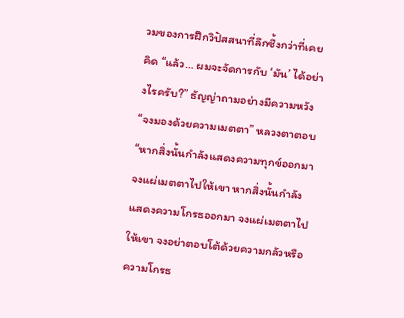วมของการฝึกวิปัสสนาที่ลึกซึ้งกว่าที่เคยคิด “แล้ว… ผมจะจัดการกับ ‘มัน’ ได้อย่างไรครับ?” ธัญญ่าถามอย่างมีความหวัง “จงมองด้วยความเมตตา” หลวงตาตอบ “หากสิ่งนั้นกำลังแสดงความทุกข์ออกมา จงแผ่เมตตาไปให้เขา หากสิ่งนั้นกำลังแสดงความโกรธออกมา จงแผ่เมตตาไปให้เขา จงอย่าตอบโต้ด้วยความกลัวหรือความโกรธ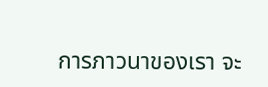การภาวนาของเรา จะ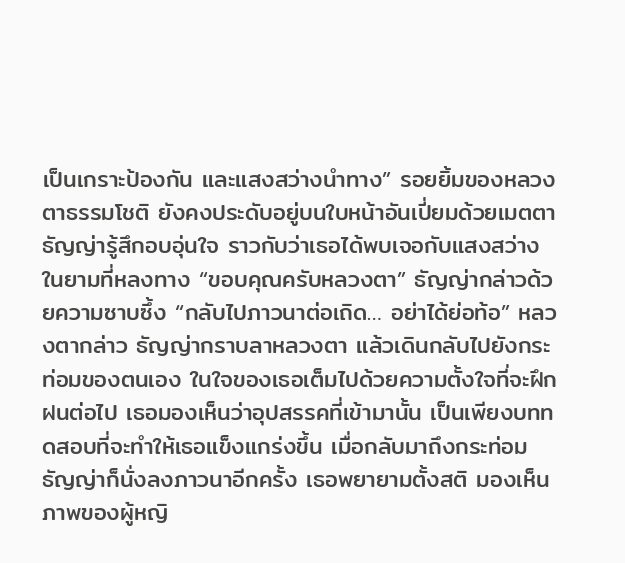เป็นเกราะป้องกัน และแสงสว่างนำทาง” รอยยิ้มของหลวงตาธรรมโชติ ยังคงประดับอยู่บนใบหน้าอันเปี่ยมด้วยเมตตา ธัญญ่ารู้สึกอบอุ่นใจ ราวกับว่าเธอได้พบเจอกับแสงสว่างในยามที่หลงทาง “ขอบคุณครับหลวงตา” ธัญญ่ากล่าวด้วยความซาบซึ้ง “กลับไปภาวนาต่อเถิด… อย่าได้ย่อท้อ” หลวงตากล่าว ธัญญ่ากราบลาหลวงตา แล้วเดินกลับไปยังกระท่อมของตนเอง ในใจของเธอเต็มไปด้วยความตั้งใจที่จะฝึกฝนต่อไป เธอมองเห็นว่าอุปสรรคที่เข้ามานั้น เป็นเพียงบททดสอบที่จะทำให้เธอแข็งแกร่งขึ้น เมื่อกลับมาถึงกระท่อม ธัญญ่าก็นั่งลงภาวนาอีกครั้ง เธอพยายามตั้งสติ มองเห็นภาพของผู้หญิ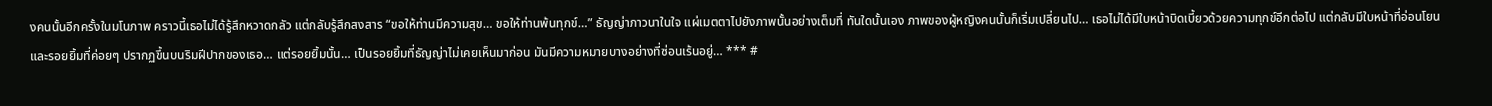งคนนั้นอีกครั้งในมโนภาพ คราวนี้เธอไม่ได้รู้สึกหวาดกลัว แต่กลับรู้สึกสงสาร “ขอให้ท่านมีความสุข… ขอให้ท่านพ้นทุกข์…” ธัญญ่าภาวนาในใจ แผ่เมตตาไปยังภาพนั้นอย่างเต็มที่ ทันใดนั้นเอง ภาพของผู้หญิงคนนั้นก็เริ่มเปลี่ยนไป… เธอไม่ได้มีใบหน้าบิดเบี้ยวด้วยความทุกข์อีกต่อไป แต่กลับมีใบหน้าที่อ่อนโยน และรอยยิ้มที่ค่อยๆ ปรากฏขึ้นบนริมฝีปากของเธอ… แต่รอยยิ้มนั้น… เป็นรอยยิ้มที่ธัญญ่าไม่เคยเห็นมาก่อน มันมีความหมายบางอย่างที่ซ่อนเร้นอยู่… *** #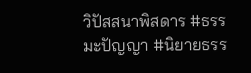วิปัสสนาพิสดาร #ธรรมะปัญญา #นิยายธรร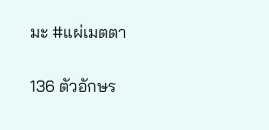มะ #แผ่เมตตา

136 ตัวอักษร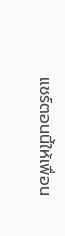แชร์ตอนนี้ให้เพื่อน